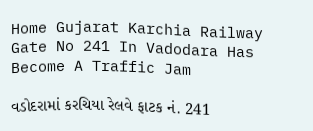Home Gujarat Karchia Railway Gate No 241 In Vadodara Has Become A Traffic Jam

વડોદરામાં કરચિયા રેલવે ફાટક નં. 241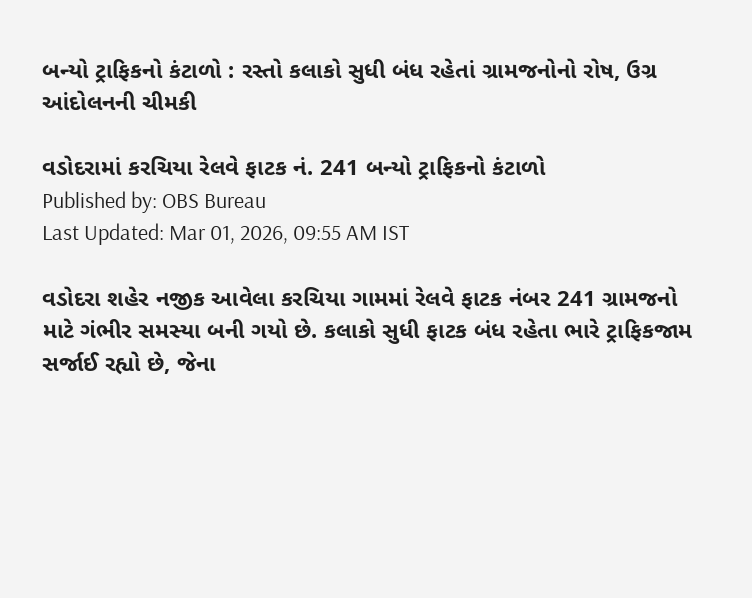બન્યો ટ્રાફિકનો કંટાળો : રસ્તો કલાકો સુધી બંધ રહેતાં ગ્રામજનોનો રોષ, ઉગ્ર આંદોલનની ચીમકી

વડોદરામાં કરચિયા રેલવે ફાટક નં. 241 બન્યો ટ્રાફિકનો કંટાળો
Published by: OBS Bureau
Last Updated: Mar 01, 2026, 09:55 AM IST

વડોદરા શહેર નજીક આવેલા કરચિયા ગામમાં રેલવે ફાટક નંબર 241 ગ્રામજનો માટે ગંભીર સમસ્યા બની ગયો છે. કલાકો સુધી ફાટક બંધ રહેતા ભારે ટ્રાફિકજામ સર્જાઈ રહ્યો છે, જેના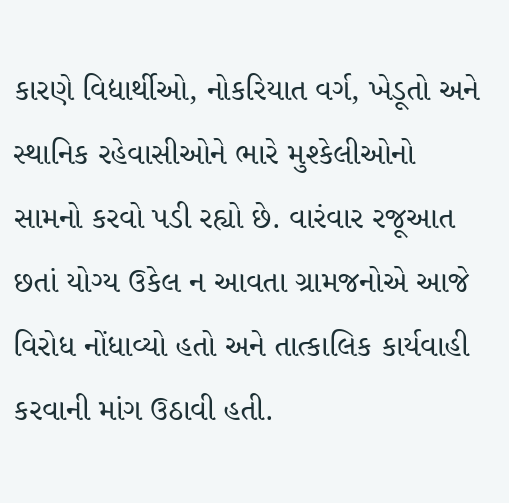કારણે વિદ્યાર્થીઓ, નોકરિયાત વર્ગ, ખેડૂતો અને સ્થાનિક રહેવાસીઓને ભારે મુશ્કેલીઓનો સામનો કરવો પડી રહ્યો છે. વારંવાર રજૂઆત છતાં યોગ્ય ઉકેલ ન આવતા ગ્રામજનોએ આજે વિરોધ નોંધાવ્યો હતો અને તાત્કાલિક કાર્યવાહી કરવાની માંગ ઉઠાવી હતી.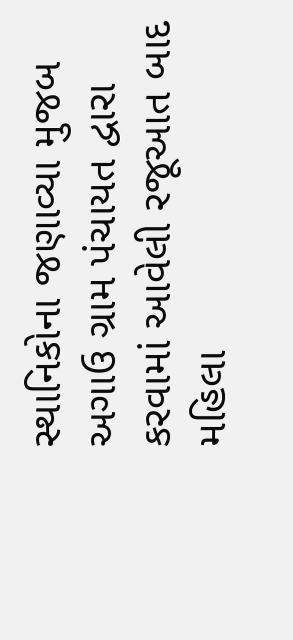સ્થાનિકોના જણાવ્યા મુજબ અગાઉ ગ્રામ પંચાયત દ્વારા કરવામાં આવેલી રજૂઆત બાદ મહિલા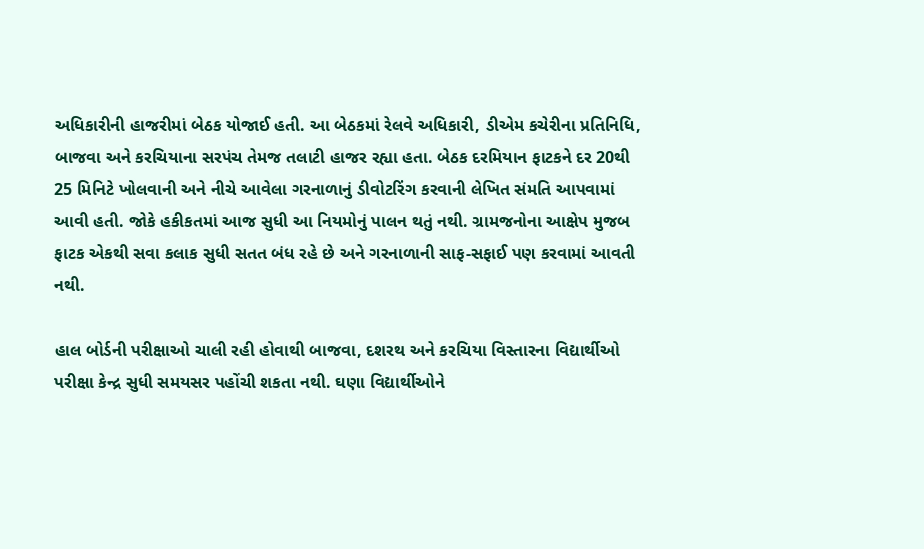અધિકારીની હાજરીમાં બેઠક યોજાઈ હતી. આ બેઠકમાં રેલવે અધિકારી, ડીએમ કચેરીના પ્રતિનિધિ, બાજવા અને કરચિયાના સરપંચ તેમજ તલાટી હાજર રહ્યા હતા. બેઠક દરમિયાન ફાટકને દર 20થી 25 મિનિટે ખોલવાની અને નીચે આવેલા ગરનાળાનું ડીવોટરિંગ કરવાની લેખિત સંમતિ આપવામાં આવી હતી. જોકે હકીકતમાં આજ સુધી આ નિયમોનું પાલન થતું નથી. ગ્રામજનોના આક્ષેપ મુજબ ફાટક એકથી સવા કલાક સુધી સતત બંધ રહે છે અને ગરનાળાની સાફ-સફાઈ પણ કરવામાં આવતી નથી.

હાલ બોર્ડની પરીક્ષાઓ ચાલી રહી હોવાથી બાજવા, દશરથ અને કરચિયા વિસ્તારના વિદ્યાર્થીઓ પરીક્ષા કેન્દ્ર સુધી સમયસર પહોંચી શકતા નથી. ઘણા વિદ્યાર્થીઓને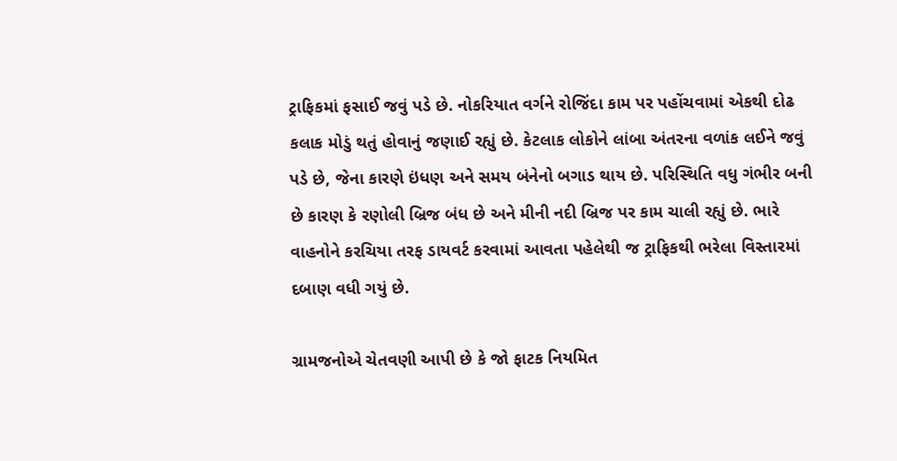ટ્રાફિકમાં ફસાઈ જવું પડે છે. નોકરિયાત વર્ગને રોજિંદા કામ પર પહોંચવામાં એકથી દોઢ કલાક મોડું થતું હોવાનું જણાઈ રહ્યું છે. કેટલાક લોકોને લાંબા અંતરના વળાંક લઈને જવું પડે છે, જેના કારણે ઇંધણ અને સમય બંનેનો બગાડ થાય છે. પરિસ્થિતિ વધુ ગંભીર બની છે કારણ કે રણોલી બ્રિજ બંધ છે અને મીની નદી બ્રિજ પર કામ ચાલી રહ્યું છે. ભારે વાહનોને કરચિયા તરફ ડાયવર્ટ કરવામાં આવતા પહેલેથી જ ટ્રાફિકથી ભરેલા વિસ્તારમાં દબાણ વધી ગયું છે.

ગ્રામજનોએ ચેતવણી આપી છે કે જો ફાટક નિયમિત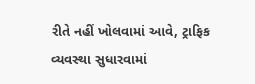રીતે નહીં ખોલવામાં આવે, ટ્રાફિક વ્યવસ્થા સુધારવામાં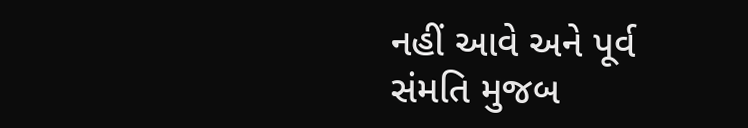નહીં આવે અને પૂર્વ સંમતિ મુજબ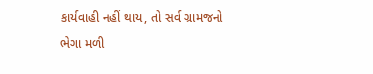કાર્યવાહી નહીં થાય, તો સર્વ ગ્રામજનો ભેગા મળી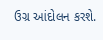ઉગ્ર આંદોલન કરશે.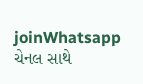joinWhatsapp ચેનલ સાથે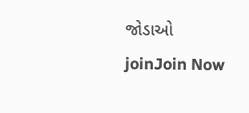જોડાઓ
joinJoin Now